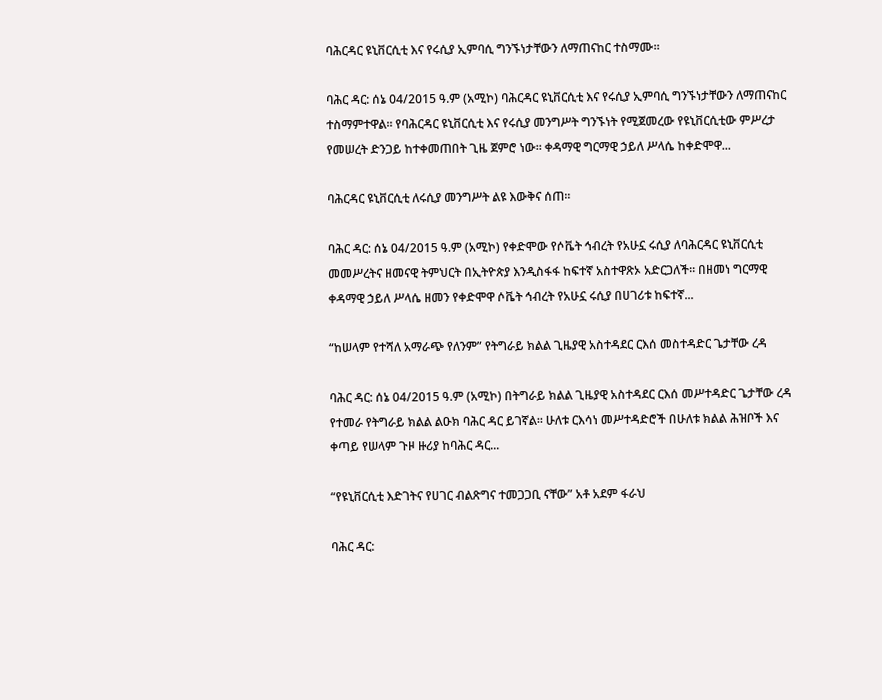ባሕርዳር ዩኒቨርሲቲ እና የሩሲያ ኢምባሲ ግንኙነታቸውን ለማጠናከር ተስማሙ።

ባሕር ዳር: ሰኔ 04/2015 ዓ.ም (አሚኮ) ባሕርዳር ዩኒቨርሲቲ እና የሩሲያ ኢምባሲ ግንኙነታቸውን ለማጠናከር ተስማምተዋል። የባሕርዳር ዩኒቨርሲቲ እና የሩሲያ መንግሥት ግንኙነት የሚጀመረው የዩኒቨርሲቲው ምሥረታ የመሠረት ድንጋይ ከተቀመጠበት ጊዜ ጀምሮ ነው። ቀዳማዊ ግርማዊ ኃይለ ሥላሴ ከቀድሞዋ...

ባሕርዳር ዩኒቨርሲቲ ለሩሲያ መንግሥት ልዩ እውቅና ሰጠ።

ባሕር ዳር: ሰኔ 04/2015 ዓ.ም (አሚኮ) የቀድሞው የሶቬት ኅብረት የአሁኗ ሩሲያ ለባሕርዳር ዩኒቨርሲቲ መመሥረትና ዘመናዊ ትምህርት በኢትዮጵያ እንዲስፋፋ ከፍተኛ አስተዋጽኦ አድርጋለች። በዘመነ ግርማዊ ቀዳማዊ ኃይለ ሥላሴ ዘመን የቀድሞዋ ሶቬት ኅብረት የአሁኗ ሩሲያ በሀገሪቱ ከፍተኛ...

“ከሠላም የተሻለ አማራጭ የለንም” የትግራይ ክልል ጊዜያዊ አስተዳደር ርእሰ መስተዳድር ጌታቸው ረዳ

ባሕር ዳር: ሰኔ 04/2015 ዓ.ም (አሚኮ) በትግራይ ክልል ጊዜያዊ አስተዳደር ርእሰ መሥተዳድር ጌታቸው ረዳ የተመራ የትግራይ ክልል ልዑክ ባሕር ዳር ይገኛል፡፡ ሁለቱ ርእሳነ መሥተዳድሮች በሁለቱ ክልል ሕዝቦች እና ቀጣይ የሠላም ጉዞ ዙሪያ ከባሕር ዳር...

“የዩኒቨርሲቲ እድገትና የሀገር ብልጽግና ተመጋጋቢ ናቸው” አቶ አደም ፋራህ

ባሕር ዳር: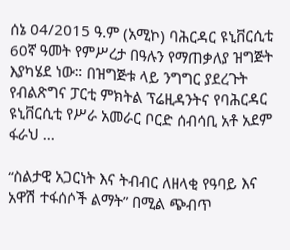ሰኔ 04/2015 ዓ.ም (አሚኮ) ባሕርዳር ዩኒቨርሲቲ 60ኛ ዓመት የምሥረታ በዓሉን የማጠቃለያ ዝግጅት እያካሄደ ነው። በዝግጅቱ ላይ ንግግር ያደረጉት የብልጽግና ፓርቲ ምክትል ፕሬዚዳንትና የባሕርዳር ዩኒቨርሲቲ የሥራ አመራር ቦርድ ሰብሳቢ አቶ አደም ፋራህ ...

“ስልታዊ አጋርነት እና ትብብር ለዘላቂ የዓባይ እና አዋሽ ተፋሰሶች ልማት” በሚል ጭብጥ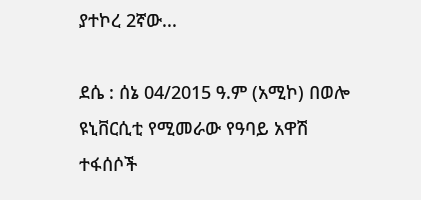ያተኮረ 2ኛው...

ደሴ : ሰኔ 04/2015 ዓ.ም (አሚኮ) በወሎ ዩኒቨርሲቲ የሚመራው የዓባይ አዋሽ ተፋሰሶች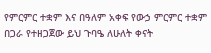የምርምር ተቋም እና በዓለም አቀፍ የውኃ ምርምር ተቋም በጋራ የተዘጋጀው ይህ ጉባዔ ለሁለት ቀናት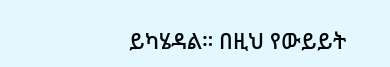ይካሄዳል። በዚህ የውይይት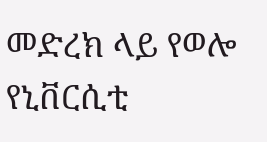መድረክ ላይ የወሎ የኒቨርሲቲ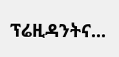ፕሬዚዳንትና...